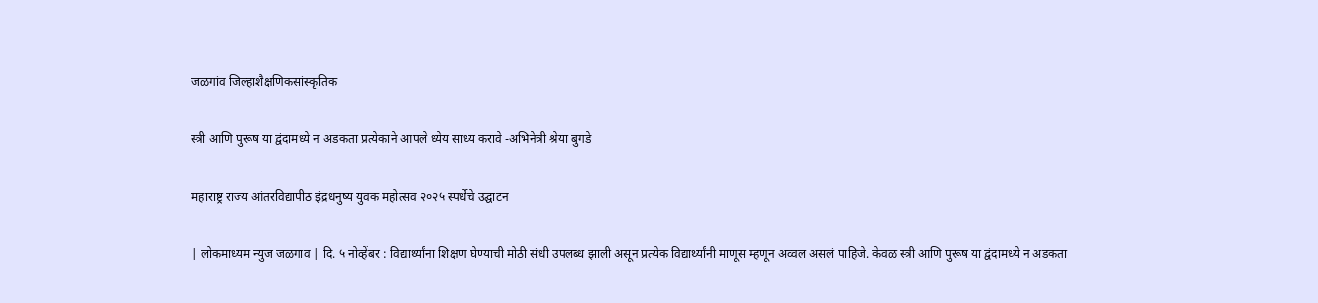जळगांव जिल्हाशैक्षणिकसांस्कृतिक

स्त्री आणि पुरूष या द्वंदामध्ये न अडकता प्रत्येकाने आपले ध्येय साध्य करावे -अभिनेत्री श्रेया बुगडे

महाराष्ट्र राज्य आंतरविद्यापीठ इंद्रधनुष्य युवक महोत्सव २०२५ स्पर्धेचे उद्घाटन

| लोकमाध्यम न्युज जळगाव | दि. ५ नोव्हेंबर : विद्यार्थ्यांना शिक्षण घेण्याची मोठी संधी उपलब्ध झाली असून प्रत्येक विद्यार्थ्यांनी माणूस म्हणून अव्वल असलं पाहिजे. केवळ स्त्री आणि पुरूष या द्वंदामध्ये न अडकता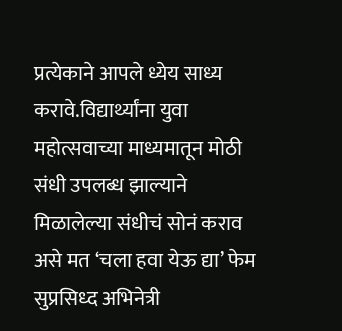प्रत्येकाने आपले ध्येय साध्य करावे.विद्यार्थ्यांना युवा महोत्सवाच्या माध्यमातून मोठी संधी उपलब्ध झाल्याने मिळालेल्या संधीचं सोनं कराव असे मत ‘चला हवा येऊ द्या’ फेम सुप्रसिध्द अभिनेत्री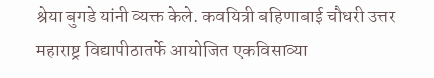श्रेया बुगडे यांनी व्यक्त केले. कवयित्री बहिणाबाई चौधरी उत्तर महाराष्ट्र विद्यापीठातर्फे आयोजित एकविसाव्या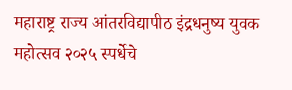महाराष्ट्र राज्य आंतरविद्यापीठ इंद्रधनुष्य युवक महोत्सव २०२५ स्पर्धेचे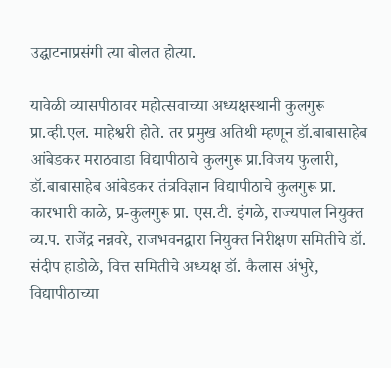उद्घाटनाप्रसंगी त्या बोलत होत्या.

यावेळी व्यासपीठावर महोत्सवाच्या अध्यक्षस्थानी कुलगुरू प्रा.व्ही.एल. माहेश्वरी होते. तर प्रमुख अतिथी म्हणून डॉ.बाबासाहेब आंबेडकर मराठवाडा विद्यापीठाचे कुलगुरू प्रा.विजय फुलारी, डॉ.बाबासाहेब आंबेडकर तंत्रविज्ञान विद्यापीठाचे कुलगुरू प्रा. कारभारी काळे, प्र-कुलगुरू प्रा. एस.टी. इंगळे, राज्यपाल नियुक्त व्य.प. राजेंद्र नन्नवरे, राजभवनद्वारा नियुक्त निरीक्षण समितीचे डॉ. संदीप हाडोळे, वित्त समितीचे अध्यक्ष डॉ. कैलास अंभुरे, विद्यापीठाच्या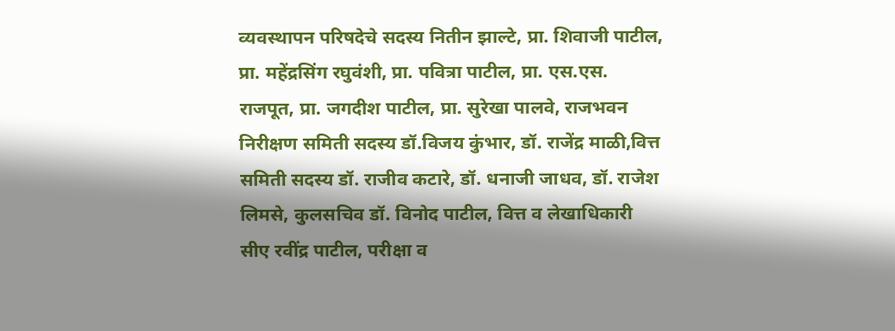व्यवस्थापन परिषदेचे सदस्य नितीन झाल्टे, प्रा. शिवाजी पाटील, प्रा. महेंद्रसिंग रघुवंशी, प्रा. पवित्रा पाटील, प्रा. एस.एस. राजपूत, प्रा. जगदीश पाटील, प्रा. सुरेखा पालवे, राजभवन निरीक्षण समिती सदस्य डॉ.विजय कुंभार, डॉ. राजेंद्र माळी,वित्त समिती सदस्य डॉ. राजीव कटारे, डॉ. धनाजी जाधव, डॉ. राजेश लिमसे, कुलसचिव डॉ. विनोद पाटील, वित्त व लेखाध‍िकारी सीए रवींद्र पाटील, परीक्षा व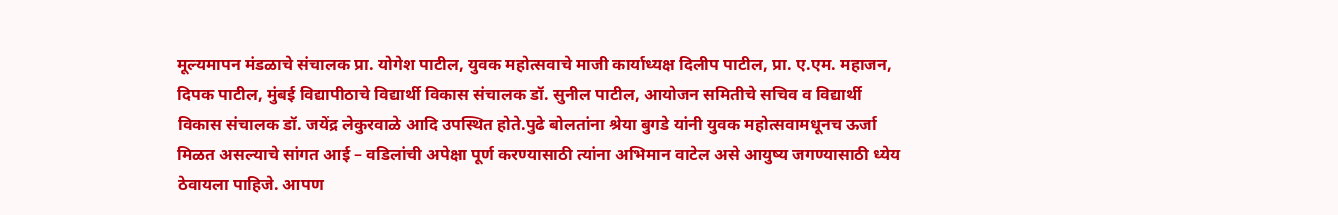मूल्यमापन मंडळाचे संचालक प्रा. योगेश पाटील, युवक महोत्सवाचे माजी कार्याध्यक्ष दिलीप पाटील, प्रा. ए.एम. महाजन, दिपक पाटील, मुंबई विद्यापीठाचे विद्यार्थी विकास संचालक डॉ. सुनील पाटील, आयोजन समितीचे सचिव व विद्यार्थी विकास संचालक डॉ. जयेंद्र लेकुरवाळे आदि उपस्थित होते.पुढे बोलतांना श्रेया बुगडे यांनी युवक महोत्सवामधूनच ऊर्जा मिळत असल्याचे सांगत आई – वडिलांची अपेक्षा पूर्ण करण्यासाठी त्यांना अभिमान वाटेल असे आयुष्य जगण्यासाठी ध्येय ठेवायला पाहिजे. आपण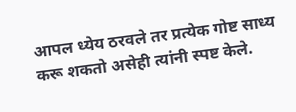आपल ध्येय ठरवले तर प्रत्येक गोष्ट साध्य करू शकतो असेही त्यांनी स्पष्ट केले.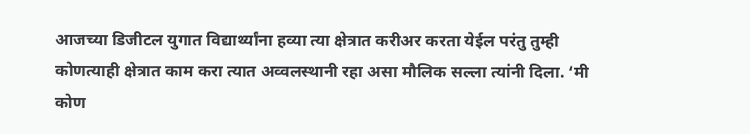आजच्या डिजीटल युगात विद्यार्थ्यांना हव्या त्या क्षेत्रात करीअर करता येईल परंतु तुम्ही कोणत्याही क्षेत्रात काम करा त्यात अव्वलस्थानी रहा असा मौलिक सल्ला त्यांनी दिला. ‘मी कोण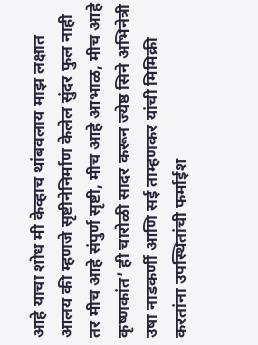आहे याचा शोध मी केव्हाच थांबवलाय माझ लक्षात आलय की म्हणजे सृष्टीनेनिर्माण केलेल सुंदर फुल नाही तर मीच आहे संपुर्ण सृष्टी, मीच आहे आभाळ, मीच आहे कृष्णकांत’ ही चारोळी सादर करून ज्येष्ठ सिने अभिनेत्री उषा नाडकर्णी आणि सई ताम्हणकर यांची मिमिक्री करतांना उपस्थितांची फर्माईश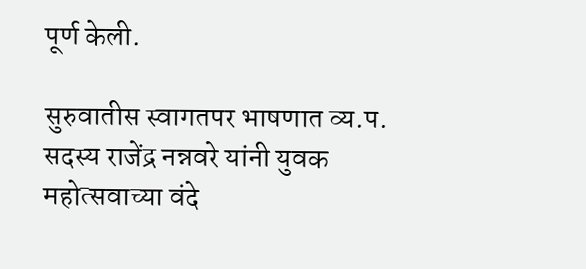पूर्ण केली.

सुरुवातीस स्वागतपर भाषणात व्य.प. सदस्य राजेंद्र नन्नवरे यांनी युवक महोत्सवाच्या वंदे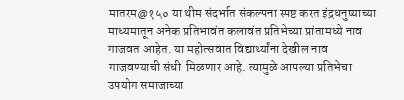मातरम@१५० या थीम संदर्भात संकल्पना स्पष्ट करत इंद्रधनुष्याच्या माध्यमातून अनेक प्रतिभावंत कलावंत प्रतिभेच्या प्रांतामध्ये नाव गाजवत आहेत. या महोत्सवात विद्यार्थ्यांना देखील नाव गाजवण्याची संधी ‍ मिळणार आहे. त्यामुळे आपल्या प्रतिभेचा उपयोग समाजाच्या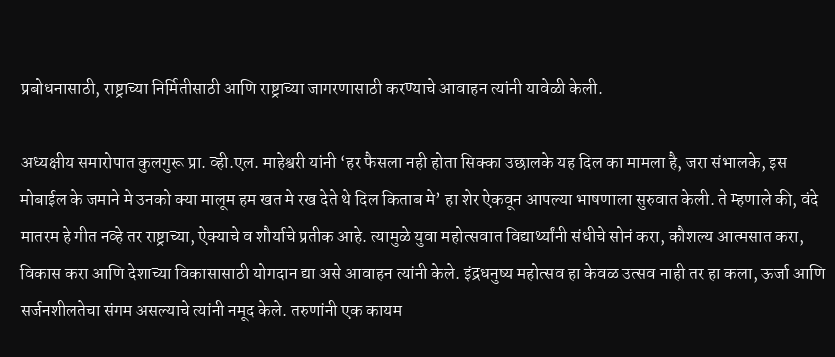प्रबोधनासाठी, राष्ट्राच्या निर्मितीसाठी आणि राष्ट्राच्या जागरणासाठी करण्याचे आवाहन त्यांनी यावेळी केली.

अध्यक्षीय समारोपात कुलगुरू प्रा. व्ही.एल. माहेश्वरी यांनी ‘हर फैसला नही होता सिक्का उछालके यह दिल का मामला है, जरा संभालके, इस मोबाईल के जमाने मे उनको क्या मालूम हम खत मे रख देते थे दिल किताब मे’ हा शेर ऐकवून आपल्या भाषणाला सुरुवात केली. ते म्हणाले की, वंदे मातरम हे गीत नव्हे तर राष्ट्राच्या, ऐक्याचे व शौर्याचे प्रतीक आहे. त्यामुळे युवा महोत्सवात विद्यार्थ्यांनी संधीचे सोनं करा, कौशल्य आत्मसात करा, विकास करा आणि देशाच्या विकासासाठी योगदान द्या असे आवाहन त्यांनी केले. इंद्रधनुष्य महोत्सव हा केवळ उत्सव नाही तर हा कला, ऊर्जा आणि सर्जनशीलतेचा संगम असल्याचे त्यांनी नमूद केले. तरुणांनी एक कायम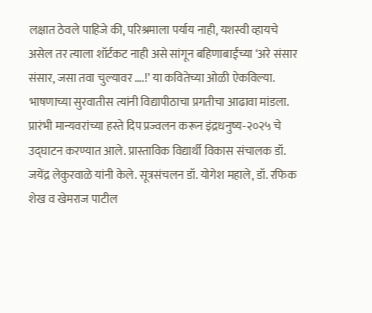लक्षात ठेवले पाहिजे की, परिश्रमाला पर्याय नाही, यशस्वी व्हायचे असेल तर त्याला शॉर्टकट नाही असे सांगून बहिणाबाईंच्या ‘अरे संसार संसार, जसा तवा चुल्यावर ….!’ या कवितेच्या ओळी ऐकविल्या. भाषणाच्या सुरवातीस त्यांनी विद्यापीठाचा प्रगतीचा आढावा मांडला. प्रारंभी मान्यवरांच्या हस्ते दिप प्रज्वलन करून इंद्रधनुष्य-२०२५ चे उद्घाटन करण्यात आले. प्रास्ताविक विद्यार्थी विकास संचालक डॉ. जयेंद्र लेकुरवाळे यांनी केले. सूत्रसंचलन डॉ. योगेश महाले, डॉ. रफिक शेख व खेमराज पाटील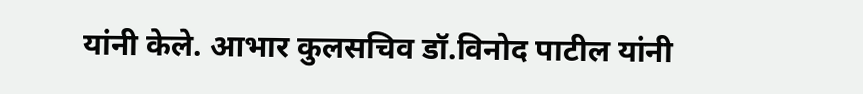यांनी केले. आभार कुलसचिव डॉ.विनोद पाटील यांनी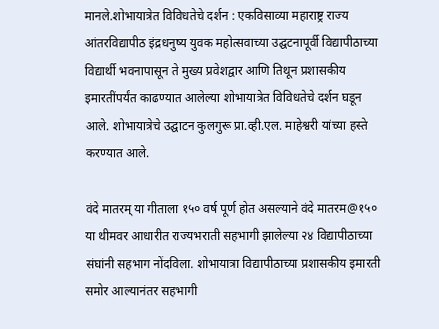मानले.शोभायात्रेत विविधतेचे दर्शन : एकविसाव्या महाराष्ट्र राज्य आंतरविद्यापीठ इंद्रधनुष्य युवक महोत्सवाच्या उद्घटनापूर्वी विद्यापीठाच्या विद्यार्थी भवनापासून ते मुख्य प्रवेशद्वार आणि तिथून प्रशासकीय इमारतींपर्यंत काढण्यात आलेल्या शोभायात्रेत विविधतेचे दर्शन घडून आले. शोभायात्रेचे उद्घाटन कुलगुरू प्रा.व्ही.एल. माहेश्वरी यांच्या हस्ते करण्यात आले.

वंदे मातरम् या गीताला १५० वर्ष पूर्ण होत असल्याने वंदे मातरम@१५० या थीमवर आधारीत राज्यभराती सहभागी झालेल्या २४ विद्यापीठाच्या संघांनी सहभाग नोंदविला. शोभायात्रा विद्यापीठाच्या प्रशासकीय इमारती समोर आल्यानंतर ‍सहभागी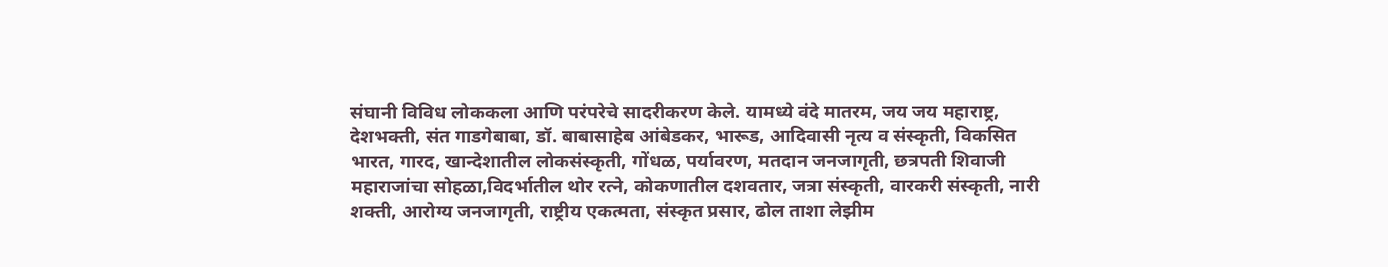संघानी विविध लोककला आणि परंपरेचे सादरीकरण केले. यामध्ये वंदे मातरम, जय जय महाराष्ट्र, देशभक्ती, संत गाडगेबाबा, डॉ. बाबासाहेब आंबेडकर, भारूड, आदिवासी नृत्य व संस्कृती, विकसित भारत, गारद, खान्देशातील लोकसंस्कृती, गोंधळ, पर्यावरण, मतदान जनजागृती, छत्रपती शिवाजी महाराजांचा सोहळा,विदर्भातील थोर रत्ने, कोकणातील दशवतार, जत्रा संस्कृती, वारकरी संस्कृती, नारी शक्ती, आरोग्य जनजागृती, राष्ट्रीय एकत्मता, संस्कृत प्रसार, ढोल ताशा लेझीम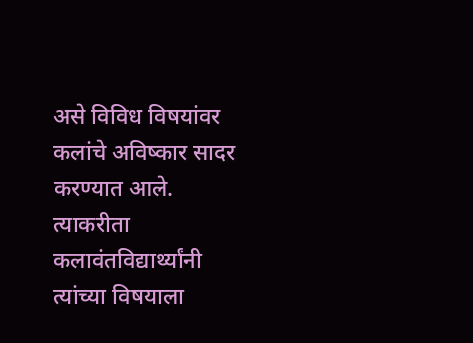असे विविध विषयांवर कलांचे अविष्कार सादर करण्यात आले. त्याकरीता कलावंतविद्यार्थ्यांनी त्यांच्या विषयाला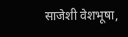साजेशी वेशभूषा,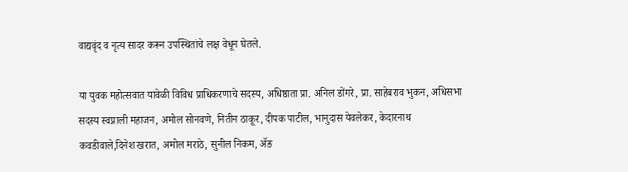वाद्यवृंद व नृत्य सादर करून उपस्थितांचे लक्ष वेधून घेतले.

या युवक महोत्सवात यावेळी विविध प्राधिकरणाचे सदस्य, अधिष्ठाता प्रा. अनिल डोंगरे, प्रा. साहेबराव भुकन, अधिसभा सदस्य स्वप्नाली महाजन, अमोल सोनवणे, नितीन ठाकूर, दीपक पाटील, भानुदास येवलेकर, केदारनाथ कवडीवाले,दिनेश खरात, अमोल मराठे, सुनील निकम, ॲङ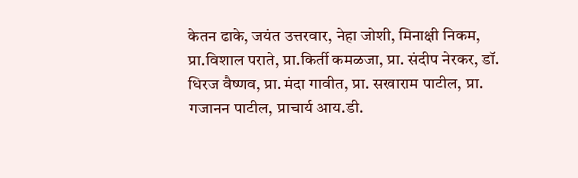केतन ढाके, जयंत उत्तरवार, नेहा जोशी, मिनाक्षी निकम, प्रा.विशाल पराते, प्रा.किर्ती कमळजा, प्रा. संदीप नेरकर, डॉ. धिरज वैष्णव, प्रा. मंदा गावीत, प्रा. सखाराम पाटील, प्रा. गजानन पाटील, प्राचार्य आय.डी.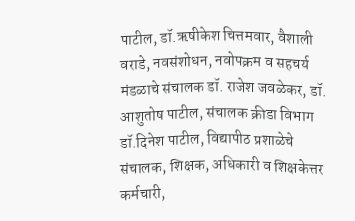पाटील, डॉ.ऋषीकेश चित्तमवार, वैशाली वराडे, नवसंशोधन, नवोपक्रम व सहचर्य मंडळाचे संचालक डॉ. राजेश जवळेकर, डॉ. आशुतोष पाटील, संचालक क्रीडा विभाग डॉ.दिनेश पाटील, विद्यापीठ प्रशाळेचे संचालक, शिक्षक, अधिकारी व शिक्षकेत्तर कर्मचारी,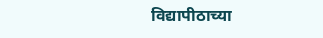विद्यापीठाच्या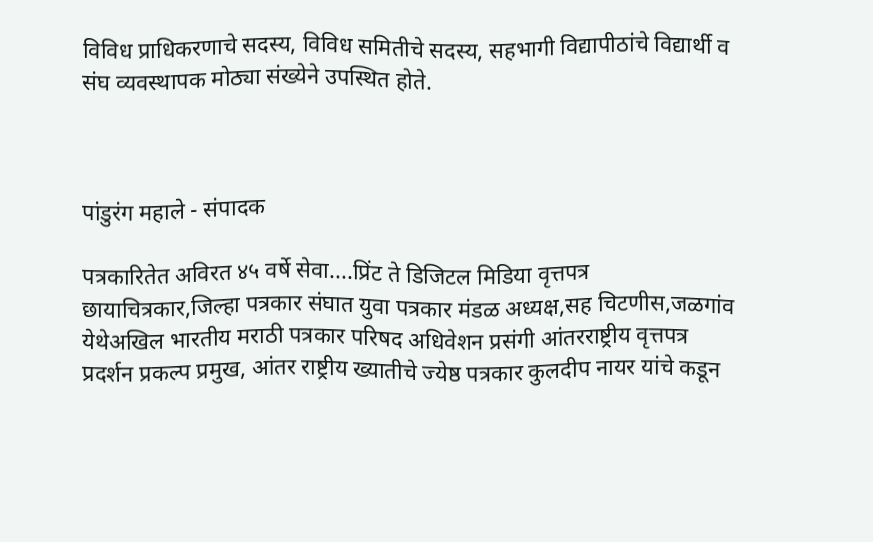विविध प्राधिकरणाचे सदस्य, विविध समितीचे सदस्य, सहभागी विद्यापीठांचे विद्यार्थी व संघ व्यवस्थापक मोठ्या संख्येने उपस्थित होते.



पांडुरंग महाले - संपादक

पत्रकारितेत अविरत ४५ वर्षे सेवा....प्रिंट ते डिजिटल मिडिया वृत्तपत्र छायाचित्रकार,जिल्हा पत्रकार संघात युवा पत्रकार मंडळ अध्यक्ष,सह चिटणीस,जळगांव येथेअखिल भारतीय मराठी पत्रकार परिषद अधिवेशन प्रसंगी आंतरराष्ट्रीय वृत्तपत्र प्रदर्शन प्रकल्प प्रमुख, आंतर राष्ट्रीय ख्यातीचे ज्येष्ठ पत्रकार कुलदीप नायर यांचे कडून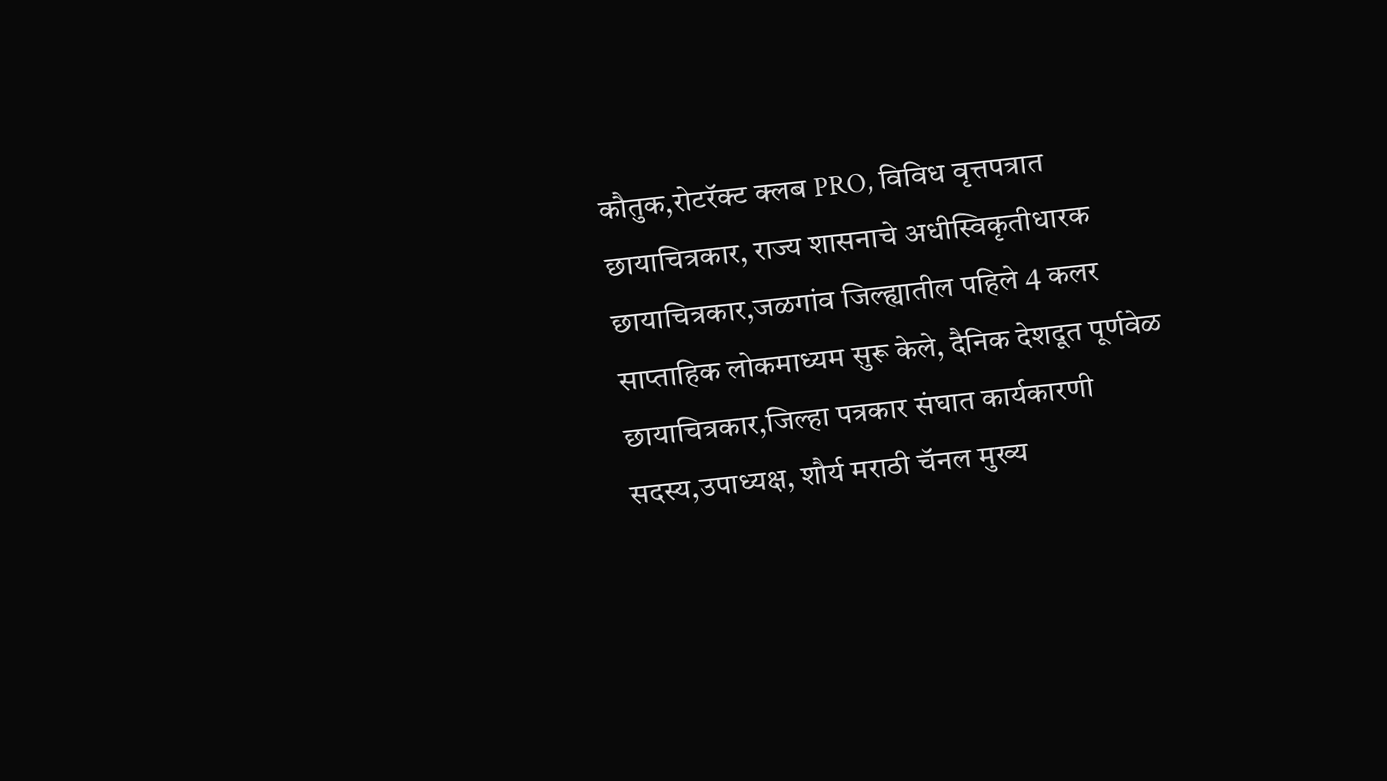कौतुक,रोटरॅक्ट क्लब PRO, विविध वृत्तपत्रात छायाचित्रकार, राज्य शासनाचे अधीस्विकृतीधारक छायाचित्रकार,जळगांव जिल्ह्यातील पहिले 4 कलर साप्ताहिक लोकमाध्यम सुरू केले, दैनिक देशदूत पूर्णवेळ छायाचित्रकार,जिल्हा पत्रकार संघात कार्यकारणी सदस्य,उपाध्यक्ष, शौर्य मराठी चॅनल मुख्य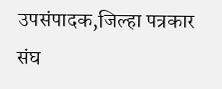उपसंपादक,जिल्हा पत्रकार संघ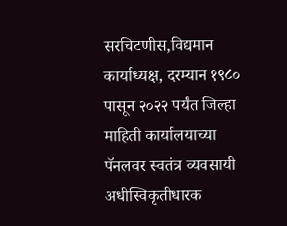सरचिटणीस,विद्यमान कार्याध्यक्ष, दरम्यान १९८० पासून २०२२ पर्यंत जिल्हा माहिती कार्यालयाच्या पॅनलवर स्वतंत्र व्यवसायी अधीस्विकृतीधारक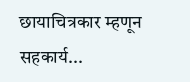छायाचित्रकार म्हणून सहकार्य...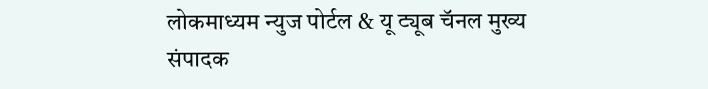लोकमाध्यम न्युज पोर्टल & यू ट्यूब चॅनल मुख्य संपादक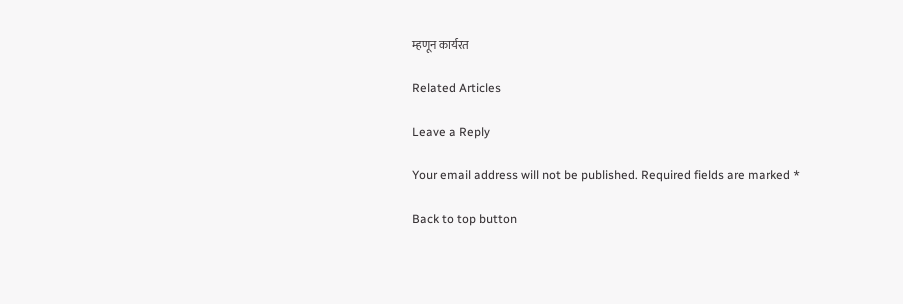म्हणून कार्यरत

Related Articles

Leave a Reply

Your email address will not be published. Required fields are marked *

Back to top button